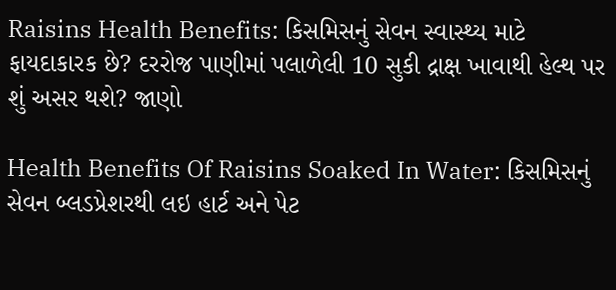Raisins Health Benefits: કિસમિસનું સેવન સ્વાસ્થ્ય માટે ફાયદાકારક છે? દરરોજ પાણીમાં પલાળેલી 10 સુકી દ્રાક્ષ ખાવાથી હેલ્થ પર શું અસર થશે? જાણો

Health Benefits Of Raisins Soaked In Water: કિસમિસનું સેવન બ્લડપ્રેશરથી લઇ હાર્ટ અને પેટ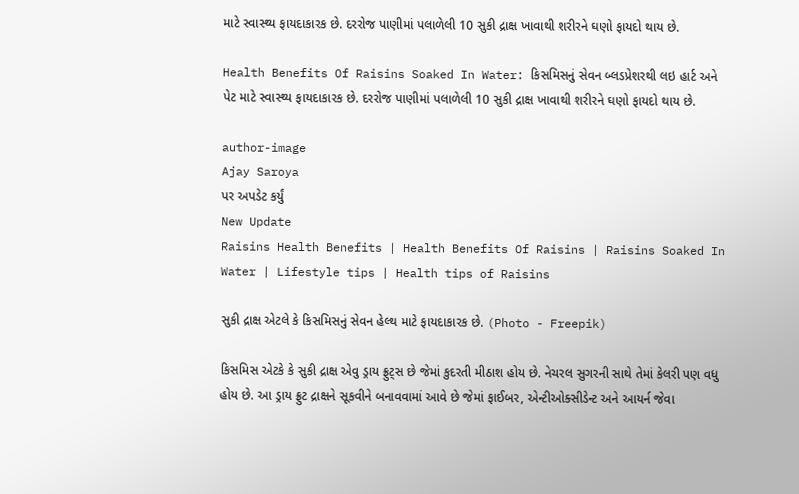માટે સ્વાસ્થ્ય ફાયદાકારક છે. દરરોજ પાણીમાં પલાળેલી 10 સુકી દ્રાક્ષ ખાવાથી શરીરને ઘણો ફાયદો થાય છે.

Health Benefits Of Raisins Soaked In Water: કિસમિસનું સેવન બ્લડપ્રેશરથી લઇ હાર્ટ અને પેટ માટે સ્વાસ્થ્ય ફાયદાકારક છે. દરરોજ પાણીમાં પલાળેલી 10 સુકી દ્રાક્ષ ખાવાથી શરીરને ઘણો ફાયદો થાય છે.

author-image
Ajay Saroya
પર અપડેટ કર્યું
New Update
Raisins Health Benefits | Health Benefits Of Raisins | Raisins Soaked In Water | Lifestyle tips | Health tips of Raisins

સુકી દ્રાક્ષ એટલે કે કિસમિસનું સેવન હેલ્થ માટે ફાયદાકારક છે. (Photo - Freepik)

કિસમિસ એટકે કે સુકી દ્રાક્ષ એવુ ડ્રાય ફ્રુટ્સ છે જેમાં કુદરતી મીઠાશ હોય છે. નેચરલ સુગરની સાથે તેમાં કેલરી પણ વધુ હોય છે. આ ડ્રાય ફ્રુટ દ્રાક્ષને સૂકવીને બનાવવામાં આવે છે જેમાં ફાઈબર, એન્ટીઓક્સીડેન્ટ અને આયર્ન જેવા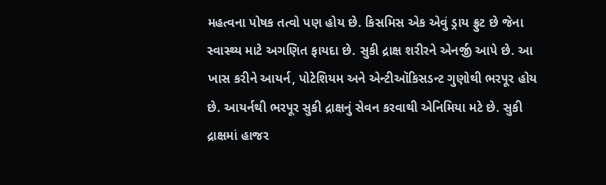મહત્વના પોષક તત્વો પણ હોય છે. કિસમિસ એક એવું ડ્રાય ફ્રુટ છે જેના સ્વાસ્થ્ય માટે અગણિત ફાયદા છે. સુકી દ્રાક્ષ શરીરને એનર્જી આપે છે. આ ખાસ કરીને આયર્ન, પોટેશિયમ અને એન્ટીઑકિસડન્ટ ગુણોથી ભરપૂર હોય છે. આયર્નથી ભરપૂર સુકી દ્રાક્ષનું સેવન કરવાથી એનિમિયા મટે છે. સુકી દ્રાક્ષમાં હાજર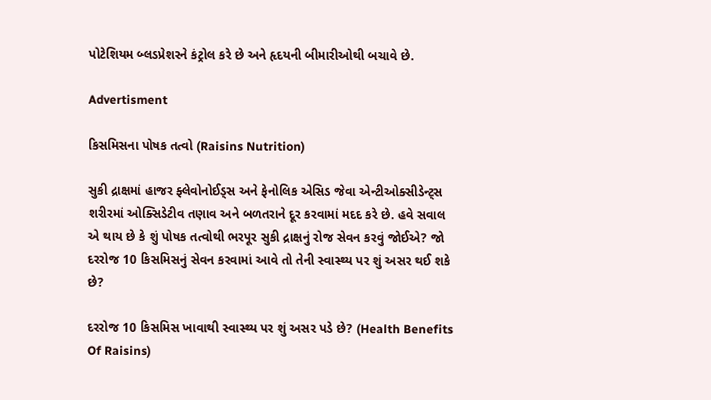પોટેશિયમ બ્લડપ્રેશરને કંટ્રોલ કરે છે અને હૃદયની બીમારીઓથી બચાવે છે.

Advertisment

કિસમિસના પોષક તત્વો (Raisins Nutrition)

સુકી દ્રાક્ષમાં હાજર ફ્લેવોનોઈડ્સ અને ફેનોલિક એસિડ જેવા એન્ટીઓક્સીડેન્ટ્સ શરીરમાં ઓક્સિડેટીવ તણાવ અને બળતરાને દૂર કરવામાં મદદ કરે છે. હવે સવાલ એ થાય છે કે શું પોષક તત્વોથી ભરપૂર સુકી દ્રાક્ષનું રોજ સેવન કરવું જોઈએ? જો દરરોજ 10 કિસમિસનું સેવન કરવામાં આવે તો તેની સ્વાસ્થ્ય પર શું અસર થઈ શકે છે?

દરરોજ 10 કિસમિસ ખાવાથી સ્વાસ્થ્ય પર શું અસર પડે છે? (Health Benefits Of Raisins)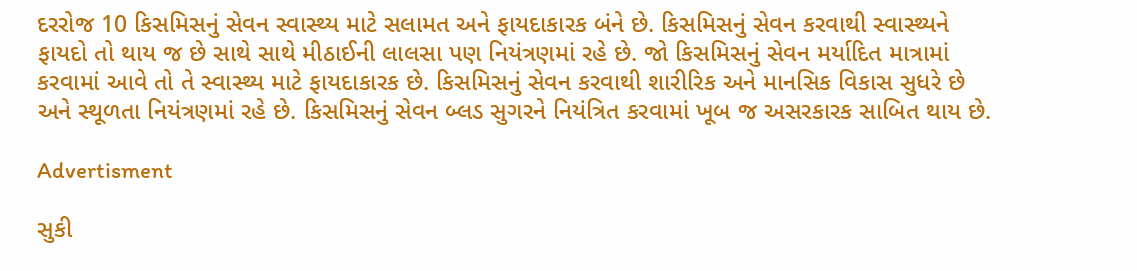દરરોજ 10 કિસમિસનું સેવન સ્વાસ્થ્ય માટે સલામત અને ફાયદાકારક બંને છે. કિસમિસનું સેવન કરવાથી સ્વાસ્થ્યને ફાયદો તો થાય જ છે સાથે સાથે મીઠાઈની લાલસા પણ નિયંત્રણમાં રહે છે. જો કિસમિસનું સેવન મર્યાદિત માત્રામાં કરવામાં આવે તો તે સ્વાસ્થ્ય માટે ફાયદાકારક છે. કિસમિસનું સેવન કરવાથી શારીરિક અને માનસિક વિકાસ સુધરે છે અને સ્થૂળતા નિયંત્રણમાં રહે છે. કિસમિસનું સેવન બ્લડ સુગરને નિયંત્રિત કરવામાં ખૂબ જ અસરકારક સાબિત થાય છે.

Advertisment

સુકી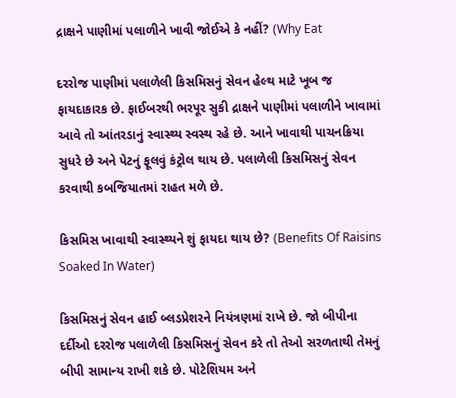દ્રાક્ષને પાણીમાં પલાળીને ખાવી જોઈએ કે નહીં? (Why Eat

દરરોજ પાણીમાં પલાળેલી કિસમિસનું સેવન હેલ્થ માટે ખૂબ જ ફાયદાકારક છે. ફાઈબરથી ભરપૂર સુકી દ્રાક્ષને પાણીમાં પલાળીને ખાવામાં આવે તો આંતરડાનું સ્વાસ્થ્ય સ્વસ્થ રહે છે. આને ખાવાથી પાચનક્રિયા સુધરે છે અને પેટનું ફૂલવું કંટ્રોલ થાય છે. પલાળેલી કિસમિસનું સેવન કરવાથી કબજિયાતમાં રાહત મળે છે.

કિસમિસ ખાવાથી સ્વાસ્થ્યને શું ફાયદા થાય છે? (Benefits Of Raisins Soaked In Water)

કિસમિસનું સેવન હાઈ બ્લડપ્રેશરને નિયંત્રણમાં રાખે છે. જો બીપીના દર્દીઓ દરરોજ પલાળેલી કિસમિસનું સેવન કરે તો તેઓ સરળતાથી તેમનું બીપી સામાન્ય રાખી શકે છે. પોટેશિયમ અને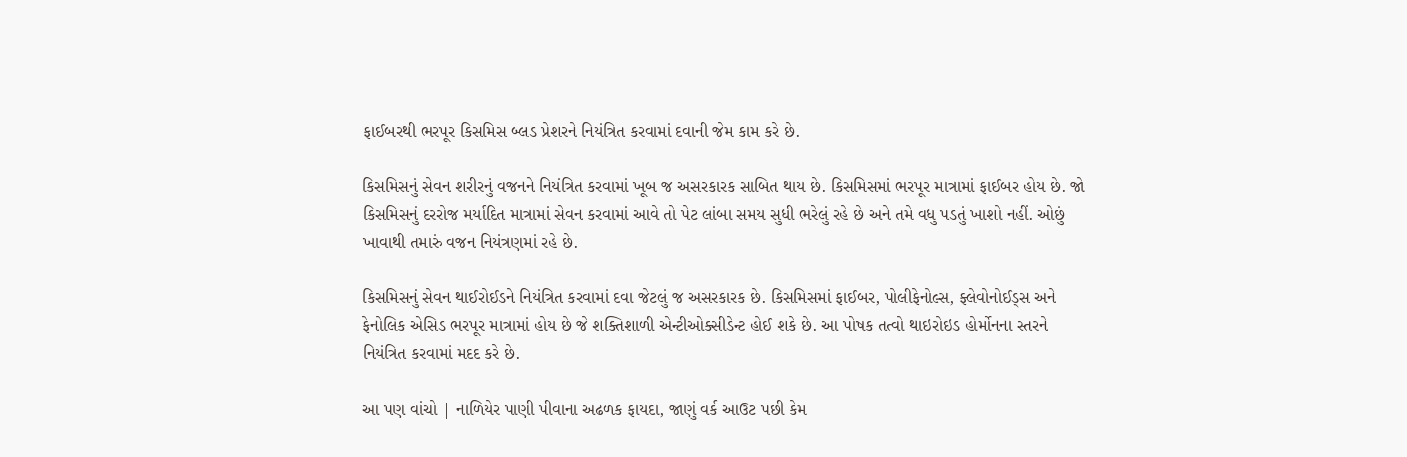ફાઈબરથી ભરપૂર કિસમિસ બ્લડ પ્રેશરને નિયંત્રિત કરવામાં દવાની જેમ કામ કરે છે.

કિસમિસનું સેવન શરીરનું વજનને નિયંત્રિત કરવામાં ખૂબ જ અસરકારક સાબિત થાય છે. કિસમિસમાં ભરપૂર માત્રામાં ફાઈબર હોય છે. જો કિસમિસનું દરરોજ મર્યાદિત માત્રામાં સેવન કરવામાં આવે તો પેટ લાંબા સમય સુધી ભરેલું રહે છે અને તમે વધુ પડતું ખાશો નહીં. ઓછું ખાવાથી તમારું વજન નિયંત્રણમાં રહે છે.

કિસમિસનું સેવન થાઈરોઈડને નિયંત્રિત કરવામાં દવા જેટલું જ અસરકારક છે. કિસમિસમાં ફાઈબર, પોલીફેનોલ્સ, ફ્લેવોનોઈડ્સ અને ફેનોલિક એસિડ ભરપૂર માત્રામાં હોય છે જે શક્તિશાળી એન્ટીઓક્સીડેન્ટ હોઈ શકે છે. આ પોષક તત્વો થાઇરોઇડ હોર્મોનના સ્તરને નિયંત્રિત કરવામાં મદદ કરે છે.

આ પણ વાંચો | નાળિયેર પાણી પીવાના અઢળક ફાયદા, જાણું વર્ક આઉટ પછી કેમ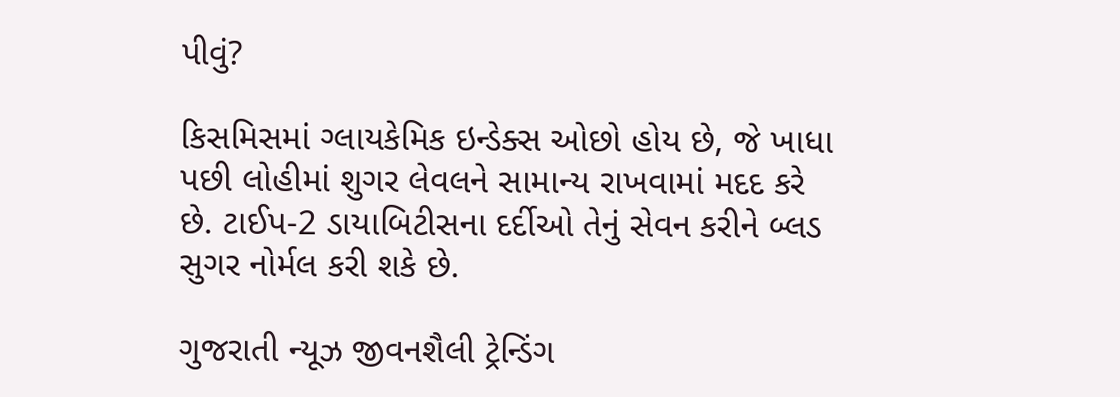પીવું?

કિસમિસમાં ગ્લાયકેમિક ઇન્ડેક્સ ઓછો હોય છે, જે ખાધા પછી લોહીમાં શુગર લેવલને સામાન્ય રાખવામાં મદદ કરે છે. ટાઈપ-2 ડાયાબિટીસના દર્દીઓ તેનું સેવન કરીને બ્લડ સુગર નોર્મલ કરી શકે છે.

ગુજરાતી ન્યૂઝ જીવનશૈલી ટ્રેન્ડિંગ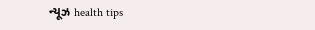ન્યૂઝ health tips